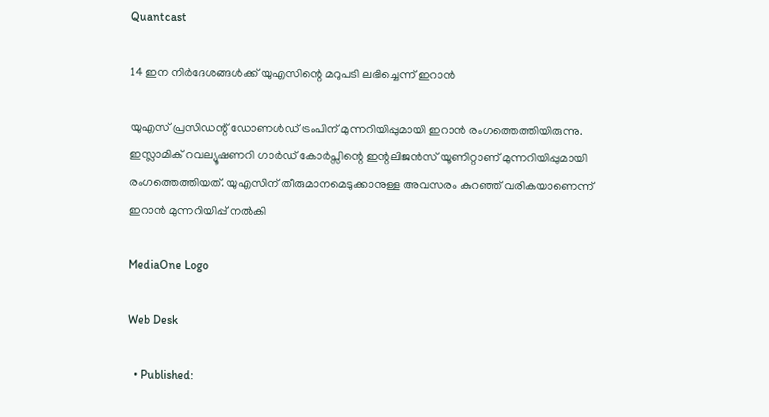Quantcast

14 ഇന നിര്‍ദേശങ്ങള്‍ക്ക് യുഎസിന്റെ മറുപടി ലഭിച്ചെന്ന് ഇറാന്‍

യുഎസ് പ്രസിഡന്റ് ഡോണള്‍ഡ് ട്രംപിന് മുന്നറിയിപ്പുമായി ഇറാന്‍ രംഗത്തെത്തിയിരുന്നു. ഇസ്ലാമിക് റവല്യൂഷണറി ഗാര്‍ഡ് കോര്‍പ്സിന്റെ ഇന്റലിജന്‍സ് യൂണിറ്റാണ് മുന്നറിയിപ്പുമായി രംഗത്തെത്തിയത്. യുഎസിന് തീരുമാനമെടുക്കാനുള്ള അവസരം കുറഞ്ഞ് വരികയാണെന്ന് ഇറാന്‍ മുന്നറിയിപ്പ് നല്‍കി

MediaOne Logo

Web Desk

  • Published: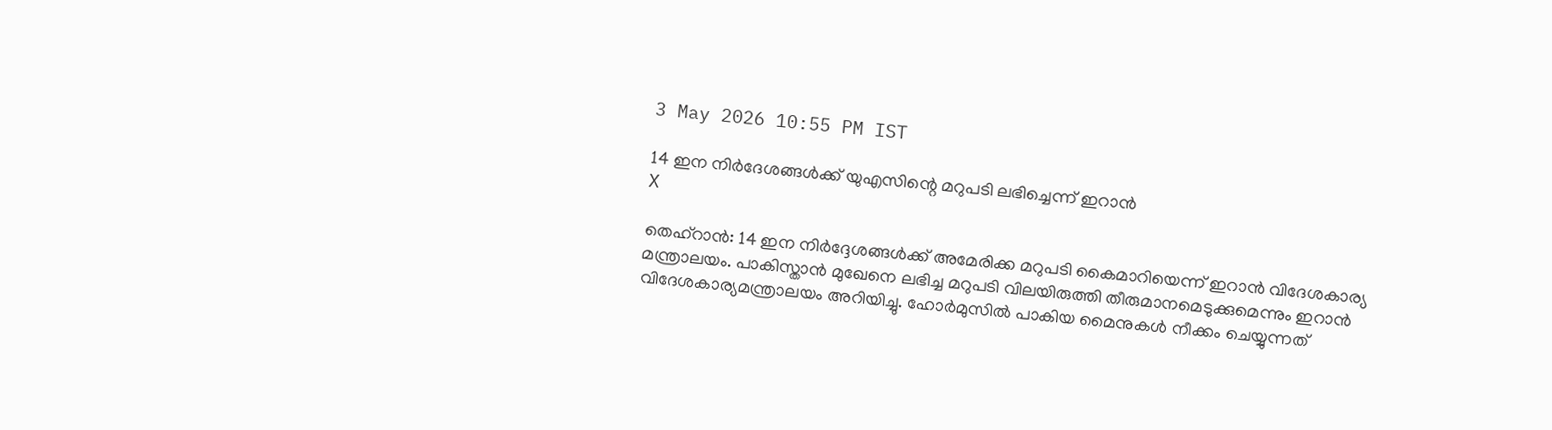3 May 2026 10:55 PM IST

14 ഇന നിര്‍ദേശങ്ങള്‍ക്ക് യുഎസിന്റെ മറുപടി ലഭിച്ചെന്ന് ഇറാന്‍
X

തെഹ്‌റാന്‍: 14 ഇന നിര്‍ദ്ദേശങ്ങള്‍ക്ക് അമേരിക്ക മറുപടി കൈമാറിയെന്ന് ഇറാന്‍ വിദേശകാര്യ മന്ത്രാലയം. പാകിസ്താന്‍ മുഖേനെ ലഭിച്ച മറുപടി വിലയിരുത്തി തീരുമാനമെടുക്കുമെന്നും ഇറാന്‍ വിദേശകാര്യമന്ത്രാലയം അറിയിച്ചു. ഹോര്‍മുസില്‍ പാകിയ മൈനുകള്‍ നീക്കം ചെയ്യുന്നത്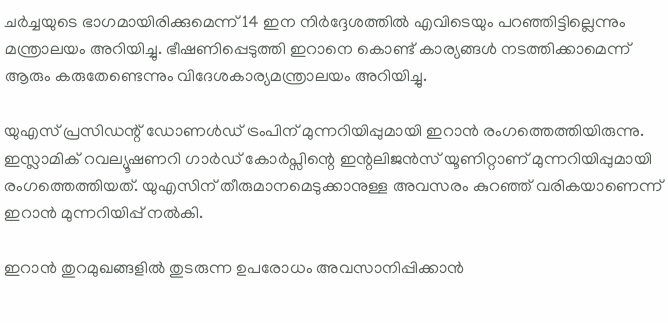ചര്‍ച്ചയുടെ ഭാഗമായിരിക്കുമെന്ന് 14 ഇന നിര്‍ദ്ദേശത്തില്‍ എവിടെയും പറഞ്ഞിട്ടില്ലെന്നും മന്ത്രാലയം അറിയിച്ചു. ഭീഷണിപ്പെടുത്തി ഇറാനെ കൊണ്ട് കാര്യങ്ങള്‍ നടത്തിക്കാമെന്ന് ആരും കരുതേണ്ടെന്നും വിദേശകാര്യമന്ത്രാലയം അറിയിച്ചു.

യുഎസ് പ്രസിഡന്റ് ഡോണള്‍ഡ് ട്രംപിന് മുന്നറിയിപ്പുമായി ഇറാന്‍ രംഗത്തെത്തിയിരുന്നു. ഇസ്ലാമിക് റവല്യൂഷണറി ഗാര്‍ഡ് കോര്‍പ്സിന്റെ ഇന്റലിജന്‍സ് യൂണിറ്റാണ് മുന്നറിയിപ്പുമായി രംഗത്തെത്തിയത്. യുഎസിന് തീരുമാനമെടുക്കാനുള്ള അവസരം കുറഞ്ഞ് വരികയാണെന്ന് ഇറാന്‍ മുന്നറിയിപ്പ് നല്‍കി.

ഇറാന്‍ തുറമുഖങ്ങളില്‍ തുടരുന്ന ഉപരോധം അവസാനിപ്പിക്കാന്‍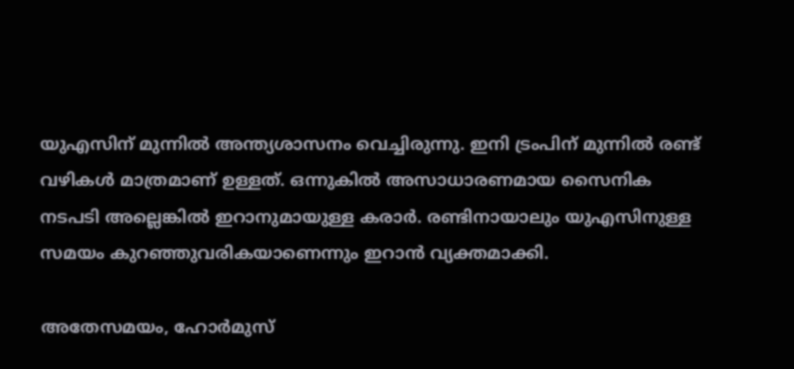യുഎസിന് മുന്നില്‍ അന്ത്യശാസനം വെച്ചിരുന്നു. ഇനി ട്രംപിന് മുന്നില്‍ രണ്ട് വഴികള്‍ മാത്രമാണ് ഉള്ളത്. ഒന്നുകില്‍ അസാധാരണമായ സൈനിക നടപടി അല്ലെങ്കില്‍ ഇറാനുമായുള്ള കരാര്‍. രണ്ടിനായാലും യുഎസിനുള്ള സമയം കുറഞ്ഞുവരികയാണെന്നും ഇറാന്‍ വ്യക്തമാക്കി.

അതേസമയം, ഹോര്‍മുസ്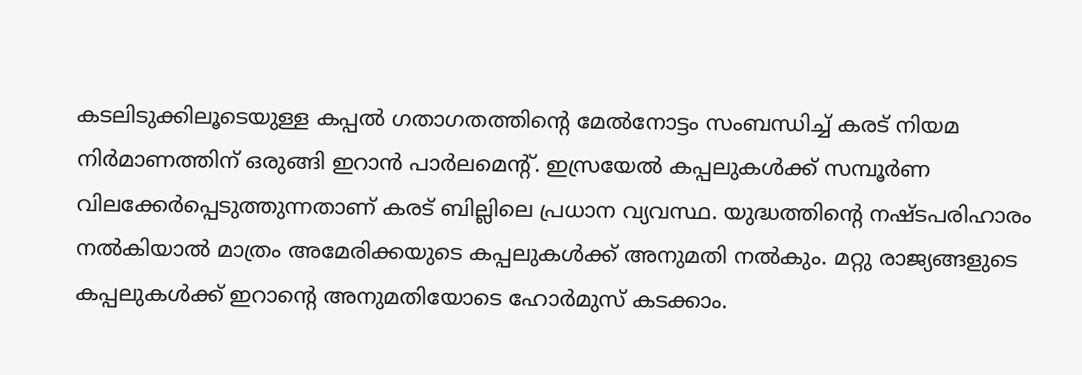കടലിടുക്കിലൂടെയുള്ള കപ്പല്‍ ഗതാഗതത്തിന്റെ മേല്‍നോട്ടം സംബന്ധിച്ച് കരട് നിയമ നിര്‍മാണത്തിന് ഒരുങ്ങി ഇറാന്‍ പാര്‍ലമെന്റ്. ഇസ്രയേല്‍ കപ്പലുകള്‍ക്ക് സമ്പൂര്‍ണ വിലക്കേര്‍പ്പെടുത്തുന്നതാണ് കരട് ബില്ലിലെ പ്രധാന വ്യവസ്ഥ. യുദ്ധത്തിന്റെ നഷ്ടപരിഹാരം നല്‍കിയാല്‍ മാത്രം അമേരിക്കയുടെ കപ്പലുകള്‍ക്ക് അനുമതി നല്‍കും. മറ്റു രാജ്യങ്ങളുടെ കപ്പലുകള്‍ക്ക് ഇറാന്റെ അനുമതിയോടെ ഹോര്‍മുസ് കടക്കാം.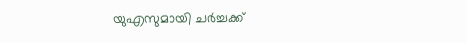യുഎസുമായി ചര്‍ച്ചക്ക്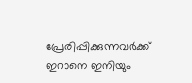പ്രേരിപ്പിക്കുന്നവര്‍ക്ക് ഇറാനെ ഇനിയും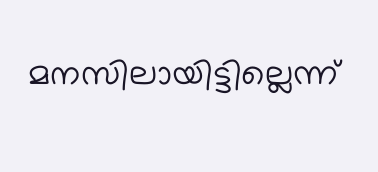മനസിലായിട്ടില്ലെന്ന്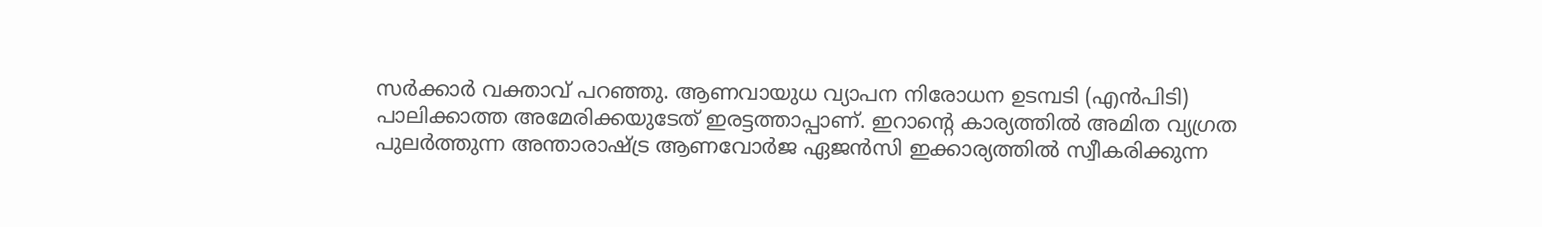സര്‍ക്കാര്‍ വക്താവ് പറഞ്ഞു. ആണവായുധ വ്യാപന നിരോധന ഉടമ്പടി (എന്‍പിടി) പാലിക്കാത്ത അമേരിക്കയുടേത് ഇരട്ടത്താപ്പാണ്. ഇറാന്റെ കാര്യത്തില്‍ അമിത വ്യഗ്രത പുലര്‍ത്തുന്ന അന്താരാഷ്ട്ര ആണവോര്‍ജ ഏജന്‍സി ഇക്കാര്യത്തില്‍ സ്വീകരിക്കുന്ന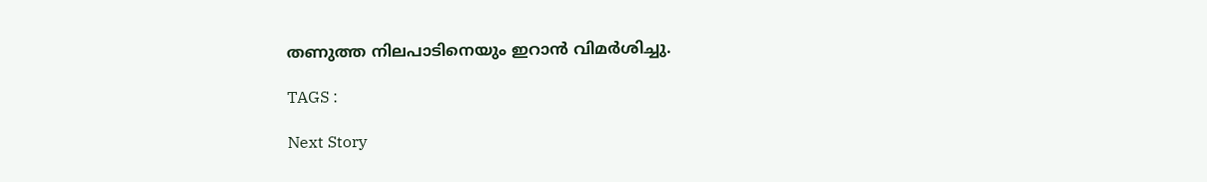തണുത്ത നിലപാടിനെയും ഇറാന്‍ വിമര്‍ശിച്ചു.

TAGS :

Next Story